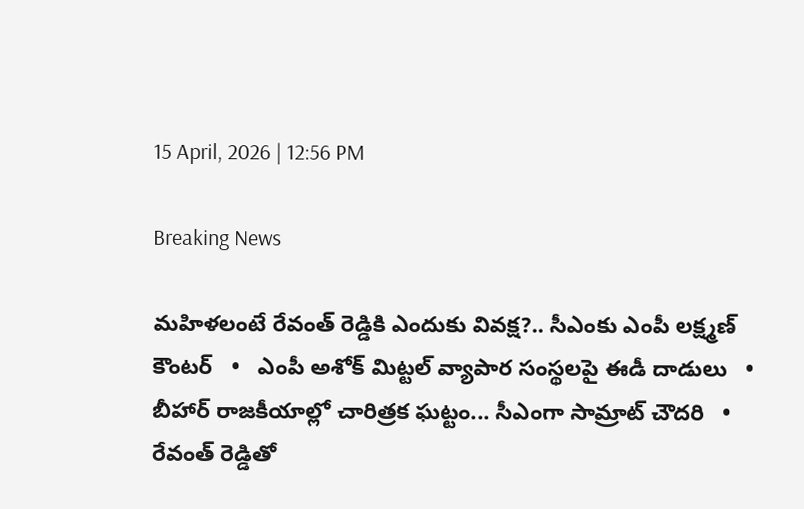15 April, 2026 | 12:56 PM

Breaking News

మహిళలంటే రేవంత్ రెడ్డికి ఎందుకు వివక్ష?.. సీఎంకు ఎంపీ లక్ష్మణ్ కౌంటర్   •   ఎంపీ అశోక్ మిట్టల్‌ వ్యాపార సంస్థలపై ఈడీ దాడులు   •   బీహార్ రాజకీయాల్లో చారిత్రక ఘట్టం... సీఎంగా సామ్రాట్‌ చౌదరి   •   రేవంత్‌ రెడ్డితో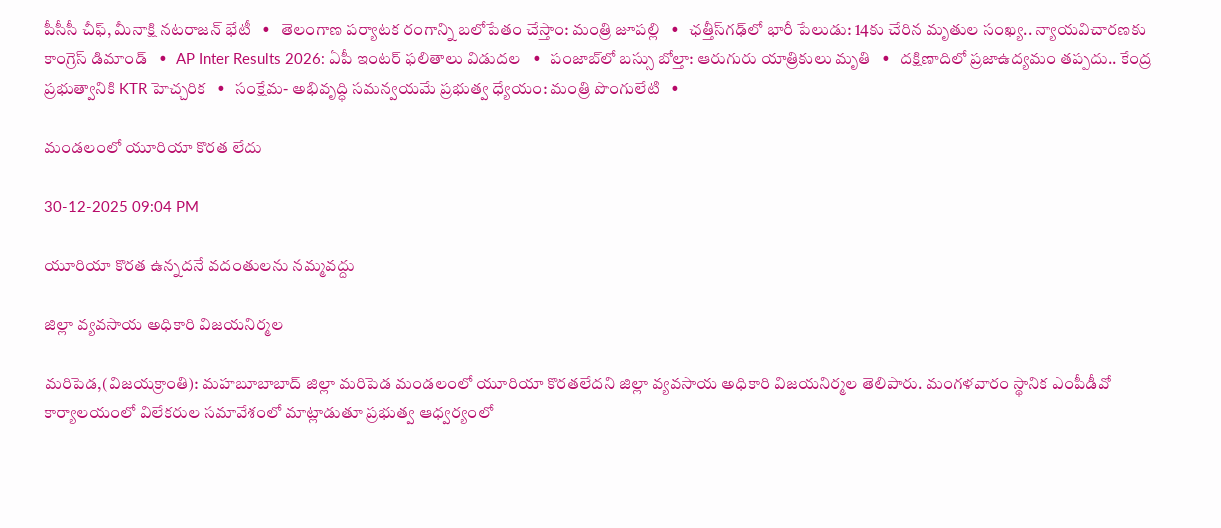పీసీసీ చీఫ్, మీనాక్షి నటరాజన్ భేటీ   •   తెలంగాణ పర్యాటక రంగాన్ని బలోపేతం చేస్తాం: మంత్రి జూపల్లి   •   ఛత్తీస్‌గఢ్‌లో భారీ పేలుడు: 14కు చేరిన మృతుల సంఖ్య.. న్యాయవిచారణకు కాంగ్రెస్ డిమాండ్   •   AP Inter Results 2026: ఏపీ ఇంటర్ ఫలితాలు విడుదల   •   పంజాబ్‌లో బస్సు బోల్తా: ఆరుగురు యాత్రికులు మృతి   •   దక్షిణాదిలో ప్రజాఉద్యమం తప్పదు.. కేంద్ర ప్రభుత్వానికి KTR హెచ్చరిక   •   సంక్షేమ- అభివృద్ధి సమన్వయమే ప్రభుత్వ ధ్యేయం: మంత్రి పొంగులేటి   •

మండలంలో యూరియా కొరత లేదు

30-12-2025 09:04 PM

యూరియా కొరత ఉన్నదనే వదంతులను నమ్మవద్దు

జిల్లా వ్యవసాయ అధికారి విజయనిర్మల

మరిపెడ,(విజయక్రాంతి): మహబూబాబాద్ జిల్లా మరిపెడ మండలంలో యూరియా కొరతలేదని జిల్లా వ్యవసాయ అధికారి విజయనిర్మల తెలిపారు. మంగళవారం స్థానిక ఎంపీడీవో కార్యాలయంలో విలేకరుల సమావేశంలో మాట్లాడుతూ ప్రభుత్వ ఆధ్వర్యంలో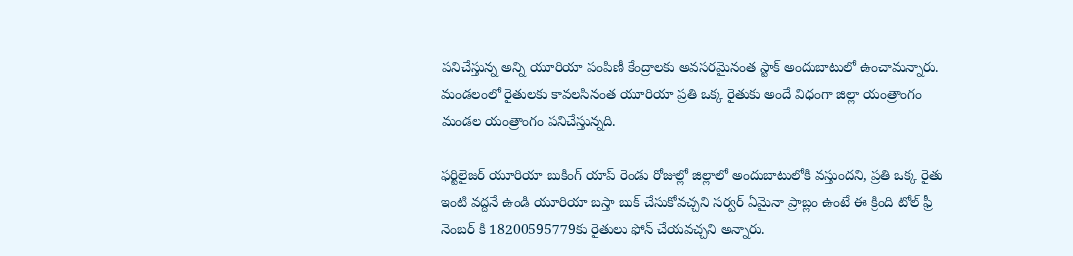పనిచేస్తున్న అన్ని యూరియా పంపిణీ కేంద్రాలకు అవసరమైనంత స్టాక్ అందుబాటులో ఉంచామన్నారు. మండలంలో రైతులకు కావలసినంత యూరియా ప్రతి ఒక్క రైతుకు అందే విధంగా జిల్లా యంత్రాంగం మండల యంత్రాంగం పనిచేస్తున్నది.

ఫర్టిలైజర్ యూరియా బుకింగ్ యాప్ రెండు రోజుల్లో జిల్లాలో అందుబాటులోకి వస్తుందని, ప్రతి ఒక్క రైతు ఇంటి వద్దనే ఉండి యూరియా బస్తా బుక్ చేసుకోవచ్చని సర్వర్ ఏమైనా ప్రాబ్లం ఉంటే ఈ క్రింది టోల్ ఫ్రీ నెంబర్ కి 18200595779కు రైతులు ఫోన్ చేయవచ్చని అన్నారు.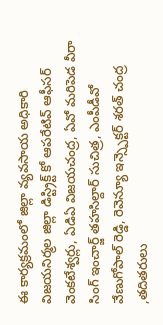ఈ కార్యక్రమంలో జిల్లా వ్యవసాయ అధికారి విజయనిర్మల జిల్లా డిస్ట్రిక్ట్ కో ఆపరేటివ్ ఆఫీసర్ వెంకటేశ్వర్లు, ఏడిఏ విజయచంద్ర, ఏవో మరిపెడ వీరా సింగ్ ఇంచార్జ్ తహసిల్దార్ సుచిత్ర, ఎంపీడీవో వేణుగోపాల్ రెడ్డి, రెవెన్యూ ఇన్స్పెక్టర్ శరత్ చంద్ర ,తదితరులు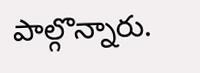పాల్గొన్నారు.